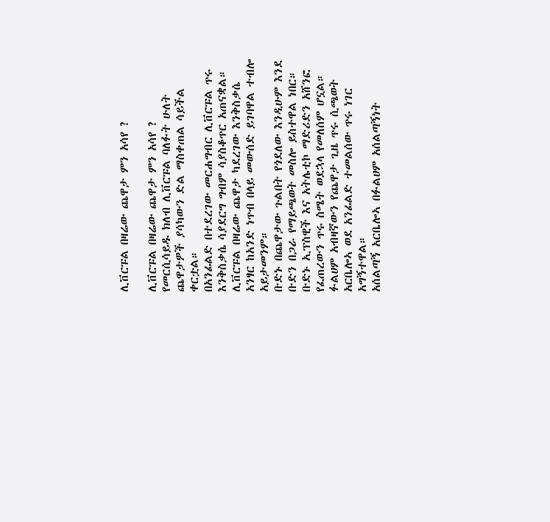ሊቨርፑል በዛሬው ጨዋታ ምን አሳየ ?

ሊቨርፑል በዛሬው ጨዋታ ምን አሳየ ?
የመርሲሳይዱ ክለብ ሊቨርፑል ባለፉት ሁለት ጨዋታዎች ያሳካውን ድል ማስቀጠል ሳይችል ቀርቷል።
በአንፊልድ በተደረገው መርሐግብር ሊቨርፑል ጥሩ እንቅስቃሴ ሳያደርግ ግብም ሳያስቆጥር አጠናቋል።
ሊቨርፑል በዛሬው ጨዋታ ካደረገው እንቅስቃሴ አንፃር ከአንድ ነጥብ በላይ መውሰድ ይገባዋል ተብሎ አይታመንም።
ቡድኑ በጨዋታው ጉልበት የጎደለው እንዲሁም እንደ ቡድን በጋራ የማይጫወት መስሎ ይስተዋል ነበር።
ቡድኑ ኢፕስዊች እና አትሌቲኮ ማድሪድን አሸንፎ የፈጠረውን ጥሩ ስሜት ወደኋላ የመለሰም ሆኗል።
ፉልሀም አብዛኛውን የጨዋታ ጊዜ ጥሩ ሲጫወት አርቤሎኣ ወደ አንፊልድ ተመልሰው ጥሩ ነገር አግኝተዋል።
አሰልጣኝ አርቤሎኣ በፉልሀም አሰልጣኝነት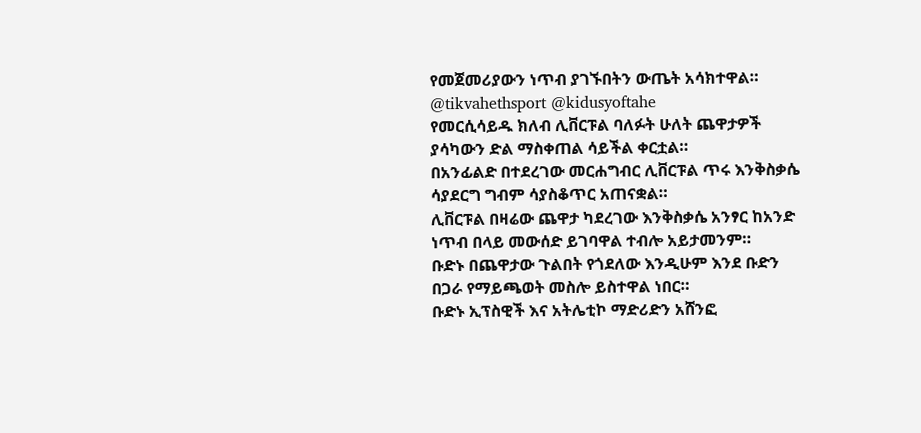የመጀመሪያውን ነጥብ ያገኙበትን ውጤት አሳክተዋል።
@tikvahethsport @kidusyoftahe
የመርሲሳይዱ ክለብ ሊቨርፑል ባለፉት ሁለት ጨዋታዎች ያሳካውን ድል ማስቀጠል ሳይችል ቀርቷል።
በአንፊልድ በተደረገው መርሐግብር ሊቨርፑል ጥሩ እንቅስቃሴ ሳያደርግ ግብም ሳያስቆጥር አጠናቋል።
ሊቨርፑል በዛሬው ጨዋታ ካደረገው እንቅስቃሴ አንፃር ከአንድ ነጥብ በላይ መውሰድ ይገባዋል ተብሎ አይታመንም።
ቡድኑ በጨዋታው ጉልበት የጎደለው እንዲሁም እንደ ቡድን በጋራ የማይጫወት መስሎ ይስተዋል ነበር።
ቡድኑ ኢፕስዊች እና አትሌቲኮ ማድሪድን አሸንፎ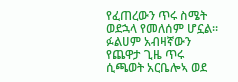የፈጠረውን ጥሩ ስሜት ወደኋላ የመለሰም ሆኗል።
ፉልሀም አብዛኛውን የጨዋታ ጊዜ ጥሩ ሲጫወት አርቤሎኣ ወደ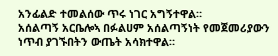አንፊልድ ተመልሰው ጥሩ ነገር አግኝተዋል።
አሰልጣኝ አርቤሎኣ በፉልሀም አሰልጣኝነት የመጀመሪያውን ነጥብ ያገኙበትን ውጤት አሳክተዋል።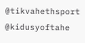@tikvahethsport @kidusyoftahe